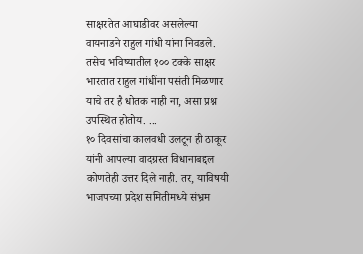साक्षरतेत आघाडीवर असलेल्या वायनाडने राहुल गांधी यांना निवडले. तसेच भविष्यातील १०० टक्के साक्षर भारतात राहुल गांधींना पसंती मिळणार याचे तर है धोतक नाही ना, असा प्रश्न उपस्थित होतोय. ...
१० दिवसांचा कालवधी उलटून ही ठाकूर यांनी आपल्या वादग्रस्त विधानाबद्दल कोणतेही उत्तर दिले नाही. तर, याविषयी भाजपच्या प्रदेश समितीमध्ये संभ्रम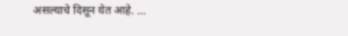असल्याचे दिसून येत आहे. ...